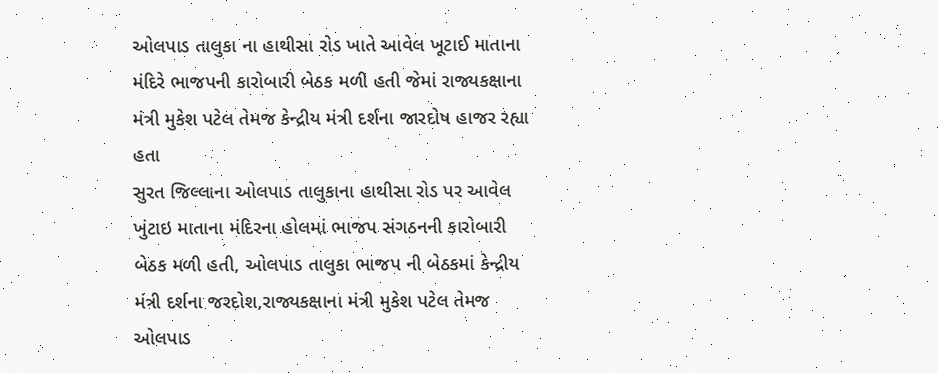ઓલપાડ તાલુકા ના હાથીસા રોડ ખાતે આવેલ ખૂટાઈ માતાના મંદિરે ભાજપની કારોબારી બેઠક મળી હતી જેમાં રાજ્યકક્ષાના મંત્રી મુકેશ પટેલ તેમજ કેન્દ્રીય મંત્રી દર્શના જારદોષ હાજર રહ્યા હતા
સુરત જિલ્લાના ઓલપાડ તાલુકાના હાથીસા રોડ પર આવેલ ખુંટાઇ માતાના મંદિરના હોલમાં ભાજપ સંગઠનની કારોબારી બેઠક મળી હતી, ઓલપાડ તાલુકા ભાજપ ની બેઠકમાં કેન્દ્રીય મંત્રી દર્શના જરદોશ,રાજ્યકક્ષાના મંત્રી મુકેશ પટેલ તેમજ ઓલપાડ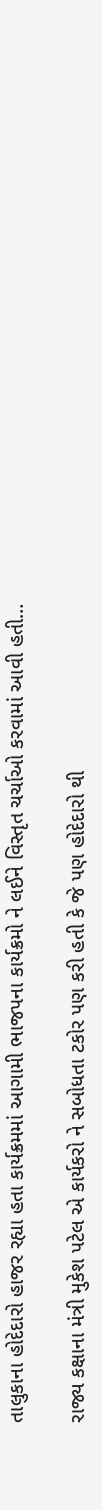તાલુકાના હોદેદારો હાજર રહ્યા હતા કાર્યક્રમમાં આગામી ભાજપના કાર્યક્રમો ને લઈને વિસ્તૃત ચર્ચાઓ કરવામાં આવી હતી…

રાજ્ય કક્ષાના મંત્રી મુકેશ પટેલ એ કાર્યકરો ને સબોધતા ટકોર પણ કરી હતી કે જે પણ હોદેદારો થી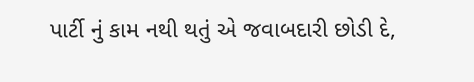પાર્ટી નું કામ નથી થતું એ જવાબદારી છોડી દે,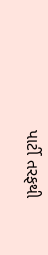પાર્ટી તરફથી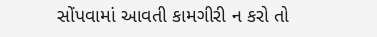સોંપવામાં આવતી કામગીરી ન કરો તો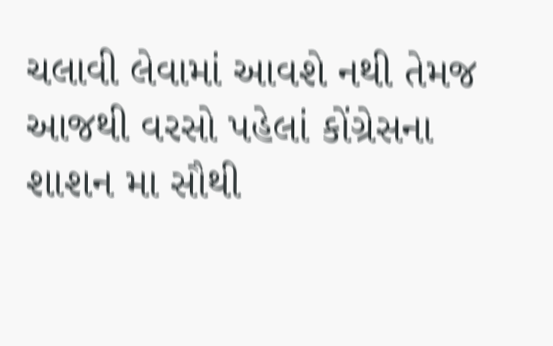ચલાવી લેવામાં આવશે નથી તેમજ આજથી વરસો પહેલાં કોંગ્રેસના શાશન મા સૌથી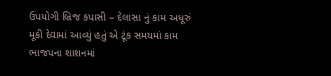ઉપયોગી બ્રિજ કપાસી – દેલાસા નું કામ અધૂરું મૂકી દેવામાં આવ્યું હતું એ ટૂંક સમયમાં કામ ભાજપના શાશનમાં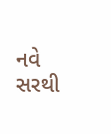નવે સરથી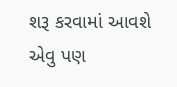શરૂ કરવામાં આવશે એવુ પણ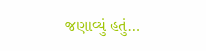જણાવ્યું હતું…